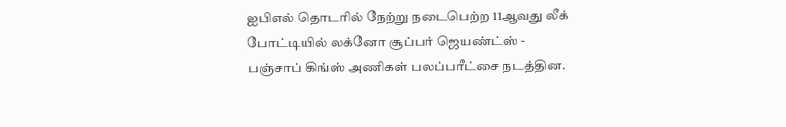ஐபிஎல் தொடரில் நேற்று நடைபெற்ற 11ஆவது லீக் போட்டியில் லக்னோ சூப்பர் ஜெயண்ட்ஸ் - பஞ்சாப் கிங்ஸ் அணிகள் பலப்பரீட்சை நடத்தின.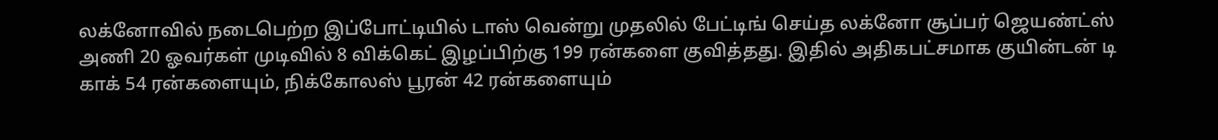லக்னோவில் நடைபெற்ற இப்போட்டியில் டாஸ் வென்று முதலில் பேட்டிங் செய்த லக்னோ சூப்பர் ஜெயண்ட்ஸ் அணி 20 ஓவர்கள் முடிவில் 8 விக்கெட் இழப்பிற்கு 199 ரன்களை குவித்தது. இதில் அதிகபட்சமாக குயின்டன் டி காக் 54 ரன்களையும், நிக்கோலஸ் பூரன் 42 ரன்களையும்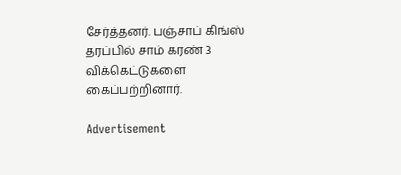சேர்த்தனர். பஞ்சாப் கிங்ஸ் தரப்பில் சாம் கரண் 3 விக்கெட்டுகளை கைப்பற்றினார்.

Advertisement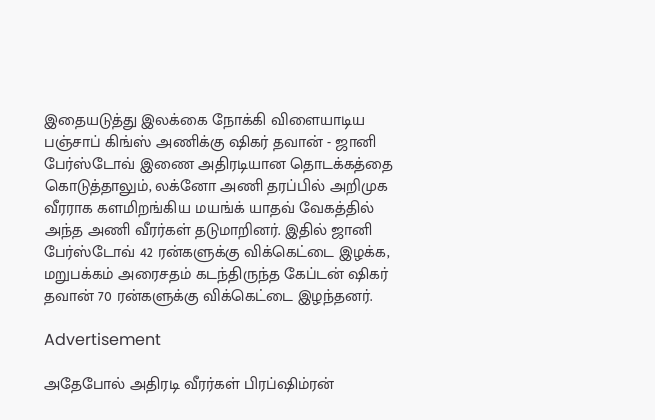இதையடுத்து இலக்கை நோக்கி விளையாடிய பஞ்சாப் கிங்ஸ் அணிக்கு ஷிகர் தவான் - ஜானி பேர்ஸ்டோவ் இணை அதிரடியான தொடக்கத்தை கொடுத்தாலும், லக்னோ அணி தரப்பில் அறிமுக வீரராக களமிறங்கிய மயங்க் யாதவ் வேகத்தில் அந்த அணி வீரர்கள் தடுமாறினர். இதில் ஜானி பேர்ஸ்டோவ் 42 ரன்களுக்கு விக்கெட்டை இழக்க, மறுபக்கம் அரைசதம் கடந்திருந்த கேப்டன் ஷிகர் தவான் 70 ரன்களுக்கு விக்கெட்டை இழந்தனர்.

Advertisement

அதேபோல் அதிரடி வீரர்கள் பிரப்ஷிம்ரன்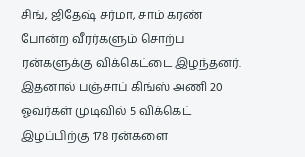சிங், ஜிதேஷ் சர்மா, சாம் கரண் போன்ற வீரர்களும் சொற்ப ரன்களுக்கு விக்கெட்டை இழந்தனர். இதனால் பஞ்சாப் கிங்ஸ் அணி 20 ஓவர்கள் முடிவில் 5 விக்கெட் இழப்பிற்கு 178 ரன்களை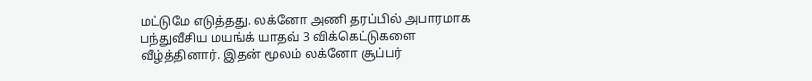மட்டுமே எடுத்தது. லக்னோ அணி தரப்பில் அபாரமாக பந்துவீசிய மயங்க் யாதவ் 3 விக்கெட்டுகளை வீழ்த்தினார். இதன் மூலம் லக்னோ சூப்பர்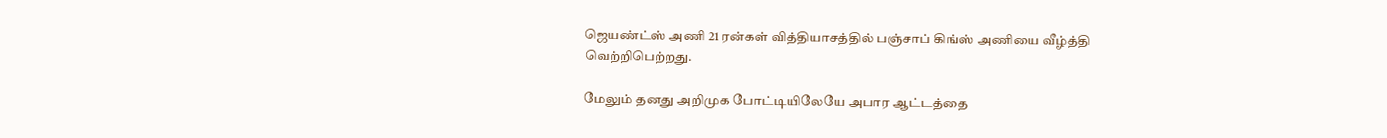ஜெயண்ட்ஸ் அணி 21 ரன்கள் வித்தியாசத்தில் பஞ்சாப் கிங்ஸ் அணியை வீழ்த்தி வெற்றிபெற்றது.

மேலும் தனது அறிமுக போட்டியிலேயே அபார ஆட்டத்தை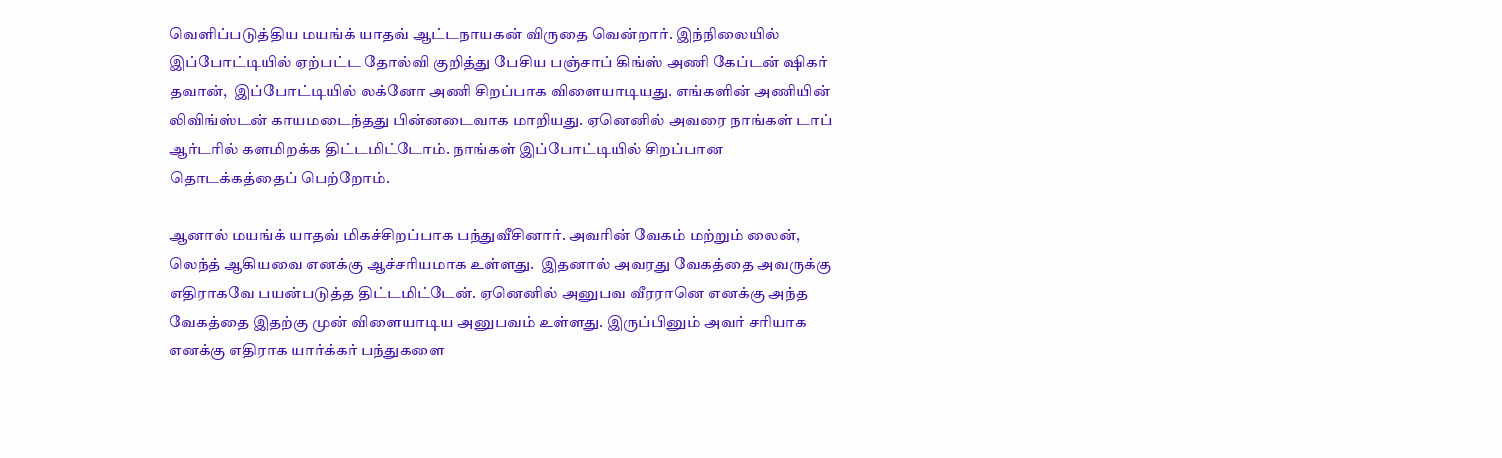வெளிப்படுத்திய மயங்க் யாதவ் ஆட்டநாயகன் விருதை வென்றார். இந்நிலையில் இப்போட்டியில் ஏற்பட்ட தோல்வி குறித்து பேசிய பஞ்சாப் கிங்ஸ் அணி கேப்டன் ஷிகர் தவான்,  இப்போட்டியில் லக்னோ அணி சிறப்பாக விளையாடியது. எங்களின் அணியின் லிவிங்ஸ்டன் காயமடைந்தது பின்னடைவாக மாறியது. ஏனெனில் அவரை நாங்கள் டாப் ஆர்டரில் களமிறக்க திட்டமிட்டோம். நாங்கள் இப்போட்டியில் சிறப்பான தொடக்கத்தைப் பெற்றோம்.

ஆனால் மயங்க் யாதவ் மிகச்சிறப்பாக பந்துவீசினார். அவரின் வேகம் மற்றும் லைன், லெந்த் ஆகியவை எனக்கு ஆச்சரியமாக உள்ளது.  இதனால் அவரது வேகத்தை அவருக்கு எதிராகவே பயன்படுத்த திட்டமிட்டேன். ஏனெனில் அனுபவ வீரரானெ எனக்கு அந்த வேகத்தை இதற்கு முன் விளையாடிய அனுபவம் உள்ளது. இருப்பினும் அவர் சரியாக எனக்கு எதிராக யார்க்கர் பந்துகளை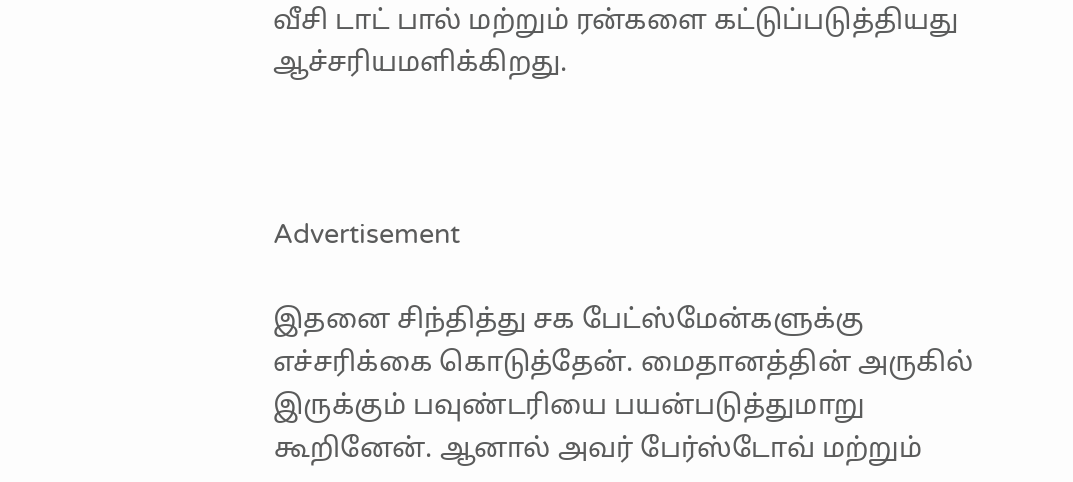வீசி டாட் பால் மற்றும் ரன்களை கட்டுப்படுத்தியது ஆச்சரியமளிக்கிறது.



Advertisement

இதனை சிந்தித்து சக பேட்ஸ்மேன்களுக்கு எச்சரிக்கை கொடுத்தேன். மைதானத்தின் அருகில் இருக்கும் பவுண்டரியை பயன்படுத்துமாறு கூறினேன். ஆனால் அவர் பேர்ஸ்டோவ் மற்றும்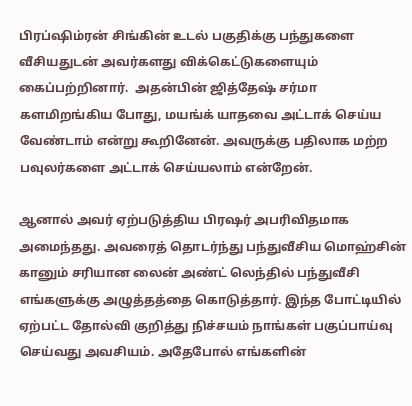பிரப்ஷிம்ரன் சிங்கின் உடல் பகுதிக்கு பந்துகளை வீசியதுடன் அவர்களது விக்கெட்டுகளையும் கைப்பற்றினார்.  அதன்பின் ஜித்தேஷ் சர்மா களமிறங்கிய போது, மயங்க் யாதவை அட்டாக் செய்ய வேண்டாம் என்று கூறினேன். அவருக்கு பதிலாக மற்ற பவுலர்களை அட்டாக் செய்யலாம் என்றேன்.

ஆனால் அவர் ஏற்படுத்திய பிரஷர் அபரிவிதமாக அமைந்தது. அவரைத் தொடர்ந்து பந்துவீசிய மொஹ்சின் கானும் சரியான லைன் அண்ட் லெந்தில் பந்துவீசி எங்களுக்கு அழுத்தத்தை கொடுத்தார். இந்த போட்டியில் ஏற்பட்ட தோல்வி குறித்து நிச்சயம் நாங்கள் பகுப்பாய்வு செய்வது அவசியம். அதேபோல் எங்களின்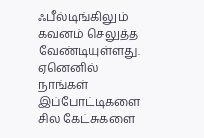ஃபீல்டிங்கிலும் கவனம் செலுத்த வேண்டியுள்ளது.  ஏனெனில் நாங்கள் இப்போட்டிகளை சில கேட்சுகளை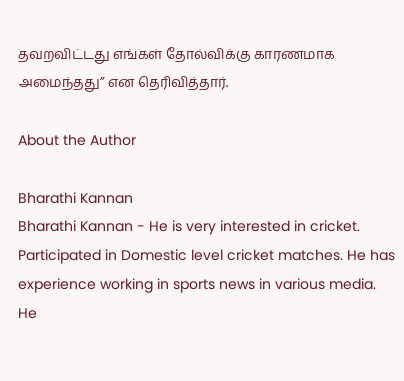தவறவிட்டது எங்கள் தோல்விக்கு காரணமாக அமைந்தது” என தெரிவித்தார்.

About the Author

Bharathi Kannan
Bharathi Kannan - He is very interested in cricket. Participated in Domestic level cricket matches. He has experience working in sports news in various media. He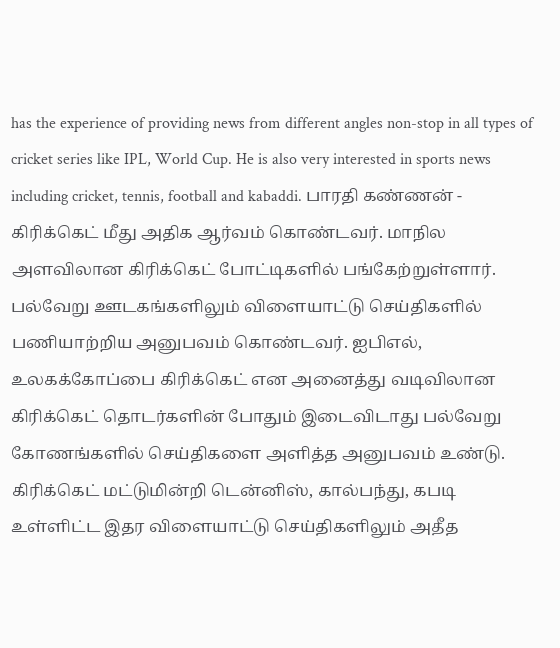has the experience of providing news from different angles non-stop in all types of cricket series like IPL, World Cup. He is also very interested in sports news including cricket, tennis, football and kabaddi. பாரதி கண்ணன் - கிரிக்கெட் மீது அதிக ஆர்வம் கொண்டவர். மாநில அளவிலான கிரிக்கெட் போட்டிகளில் பங்கேற்றுள்ளார். பல்வேறு ஊடகங்களிலும் விளையாட்டு செய்திகளில் பணியாற்றிய அனுபவம் கொண்டவர். ஐபிஎல், உலகக்கோப்பை கிரிக்கெட் என அனைத்து வடிவிலான கிரிக்கெட் தொடர்களின் போதும் இடைவிடாது பல்வேறு கோணங்களில் செய்திகளை அளித்த அனுபவம் உண்டு. கிரிக்கெட் மட்டுமின்றி டென்னிஸ், கால்பந்து, கபடி உள்ளிட்ட இதர விளையாட்டு செய்திகளிலும் அதீத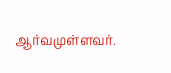ஆர்வமுள்ளவர்.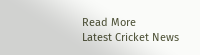Read More
Latest Cricket News